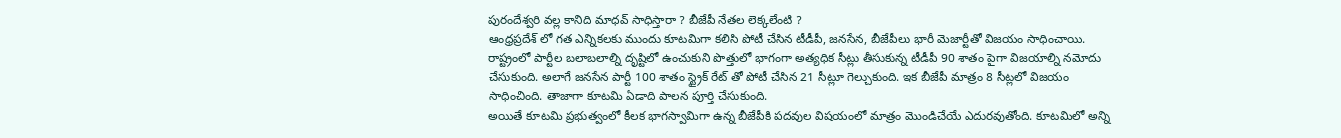పురందేశ్వరి వల్ల కానిది మాధవ్ సాధిస్తారా ? బీజేపీ నేతల లెక్కలేంటి ?
ఆంధ్రప్రదేశ్ లో గత ఎన్నికలకు ముందు కూటమిగా కలిసి పోటీ చేసిన టీడీపీ, జనసేన, బీజేపీలు భారీ మెజార్టీతో విజయం సాధించాయి. రాష్ట్రంలో పార్టీల బలాబలాల్ని దృష్టిలో ఉంచుకుని పొత్తులో భాగంగా అత్యధిక సీట్లు తీసుకున్న టీడీపీ 90 శాతం పైగా విజయాల్ని నమోదు చేసుకుంది. అలాగే జనసేన పార్టీ 100 శాతం స్ట్రైక్ రేట్ తో పోటీ చేసిన 21 సీట్లూ గెల్చుకుంది. ఇక బీజేపీ మాత్రం 8 సీట్లలో విజయం సాధించింది. తాజాగా కూటమి ఏడాది పాలన పూర్తి చేసుకుంది.
అయితే కూటమి ప్రభుత్వంలో కీలక భాగస్వామిగా ఉన్న బీజేపీకి పదవుల విషయంలో మాత్రం మొండిచేయే ఎదురవుతోంది. కూటమిలో అన్ని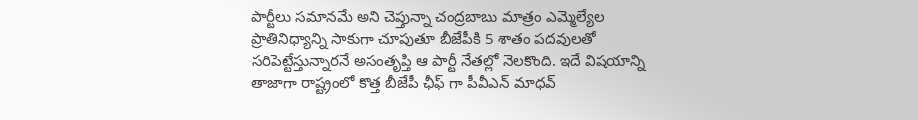పార్టీలు సమానమే అని చెప్తున్నా చంద్రబాబు మాత్రం ఎమ్మెల్యేల ప్రాతినిధ్యాన్ని సాకుగా చూపుతూ బీజేపీకి 5 శాతం పదవులతో సరిపెట్టేస్తున్నారనే అసంతృప్తి ఆ పార్టీ నేతల్లో నెలకొంది. ఇదే విషయాన్ని తాజాగా రాష్ట్రంలో కొత్త బీజేపీ ఛీఫ్ గా పీవీఎన్ మాధవ్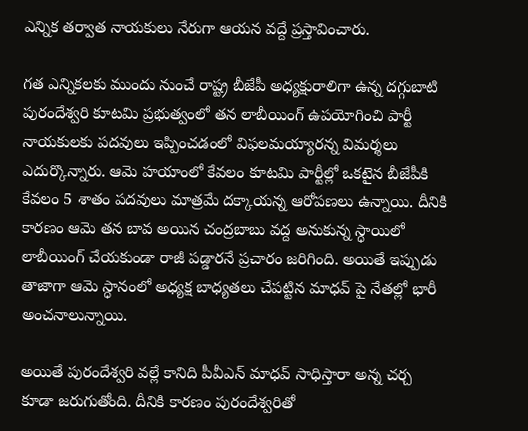ఎన్నిక తర్వాత నాయకులు నేరుగా ఆయన వద్దే ప్రస్తావించారు.

గత ఎన్నికలకు ముందు నుంచే రాష్ట్ర బీజేపీ అధ్యక్షురాలిగా ఉన్న దగ్గుబాటి పురందేశ్వరి కూటమి ప్రభుత్వంలో తన లాబీయింగ్ ఉపయోగించి పార్టీ నాయకులకు పదవులు ఇప్పించడంలో విఫలమయ్యారన్న విమర్శలు ఎదుర్కొన్నారు. ఆమె హయాంలో కేవలం కూటమి పార్టీల్లో ఒకటైన బీజేపీకి కేవలం 5 శాతం పదవులు మాత్రమే దక్కాయన్న ఆరోపణలు ఉన్నాయి. దీనికి కారణం ఆమె తన బావ అయిన చంద్రబాబు వద్ద అనుకున్న స్ధాయిలో లాబీయింగ్ చేయకుండా రాజీ పడ్డారనే ప్రచారం జరిగింది. అయితే ఇప్పుడు తాజాగా ఆమె స్ధానంలో అధ్యక్ష బాధ్యతలు చేపట్టిన మాధవ్ పై నేతల్లో భారీ అంచనాలున్నాయి.

అయితే పురందేశ్వరి వల్లే కానిది పీవీఎన్ మాధవ్ సాధిస్తారా అన్న చర్చ కూడా జరుగుతోంది. దీనికి కారణం పురందేశ్వరితో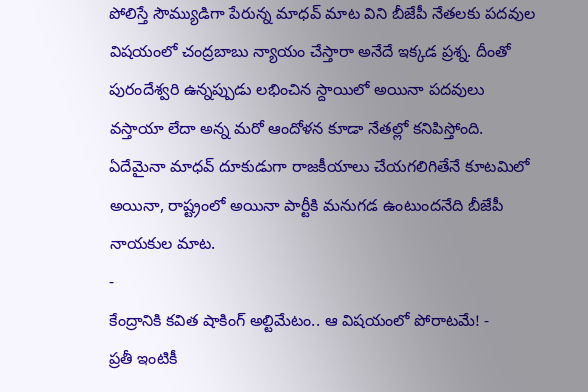పోలిస్తే సౌమ్యుడిగా పేరున్న మాధవ్ మాట విని బీజేపీ నేతలకు పదవుల విషయంలో చంద్రబాబు న్యాయం చేస్తారా అనేదే ఇక్కడ ప్రశ్న. దీంతో పురందేశ్వరి ఉన్నప్పుడు లభించిన స్దాయిలో అయినా పదవులు వస్తాయా లేదా అన్న మరో ఆందోళన కూడా నేతల్లో కనిపిస్తోంది. ఏదేమైనా మాధవ్ దూకుడుగా రాజకీయాలు చేయగలిగితేనే కూటమిలో అయినా, రాష్ట్రంలో అయినా పార్టీకి మనుగడ ఉంటుందనేది బీజేపీ నాయకుల మాట.
-
కేంద్రానికి కవిత షాకింగ్ అల్టిమేటం.. ఆ విషయంలో పోరాటమే! -
ప్రతీ ఇంటికీ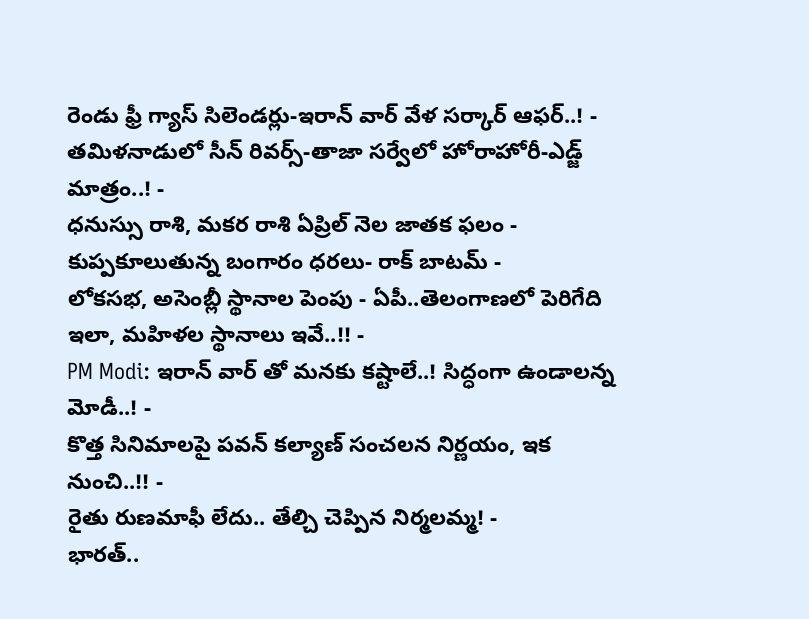రెండు ఫ్రీ గ్యాస్ సిలెండర్లు-ఇరాన్ వార్ వేళ సర్కార్ ఆఫర్..! -
తమిళనాడులో సీన్ రివర్స్-తాజా సర్వేలో హోరాహోరీ-ఎడ్జ్ మాత్రం..! -
ధనుస్సు రాశి, మకర రాశి ఏప్రిల్ నెల జాతక ఫలం -
కుప్పకూలుతున్న బంగారం ధరలు- రాక్ బాటమ్ -
లోకసభ, అసెంబ్లీ స్థానాల పెంపు - ఏపీ..తెలంగాణలో పెరిగేది ఇలా, మహిళల స్థానాలు ఇవే..!! -
PM Modi: ఇరాన్ వార్ తో మనకు కష్టాలే..! సిద్ధంగా ఉండాలన్న మోడీ..! -
కొత్త సినిమాలపై పవన్ కల్యాణ్ సంచలన నిర్ణయం, ఇక నుంచి..!! -
రైతు రుణమాఫీ లేదు.. తేల్చి చెప్పిన నిర్మలమ్మ! -
భారత్..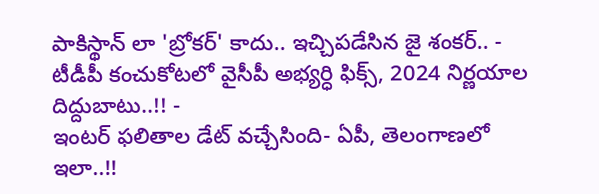పాకిస్థాన్ లా 'బ్రోకర్' కాదు.. ఇచ్చిపడేసిన జై శంకర్.. -
టీడీపీ కంచుకోటలో వైసీపీ అభ్యర్ధి ఫిక్స్, 2024 నిర్ణయాల దిద్దుబాటు..!! -
ఇంటర్ ఫలితాల డేట్ వచ్చేసింది- ఏపీ, తెలంగాణలో ఇలా..!!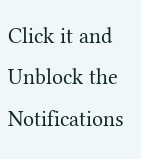Click it and Unblock the Notifications